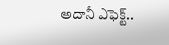అదానీ ఎఫెక్ట్..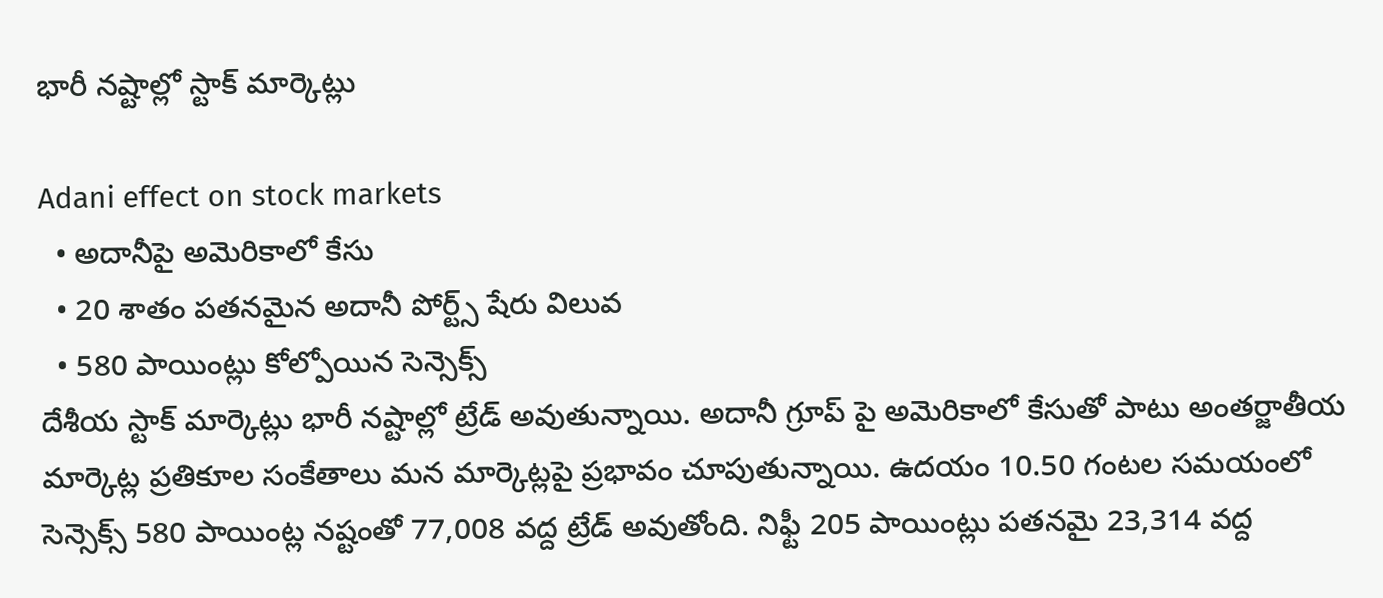భారీ నష్టాల్లో స్టాక్ మార్కెట్లు

Adani effect on stock markets
  • అదానీపై అమెరికాలో కేసు
  • 20 శాతం పతనమైన అదానీ పోర్ట్స్ షేరు విలువ
  • 580 పాయింట్లు కోల్పోయిన సెన్సెక్స్
దేశీయ స్టాక్ మార్కెట్లు భారీ నష్టాల్లో ట్రేడ్ అవుతున్నాయి. అదానీ గ్రూప్ పై అమెరికాలో కేసుతో పాటు అంతర్జాతీయ మార్కెట్ల ప్రతికూల సంకేతాలు మన మార్కెట్లపై ప్రభావం చూపుతున్నాయి. ఉదయం 10.50 గంటల సమయంలో సెన్సెక్స్ 580 పాయింట్ల నష్టంతో 77,008 వద్ద ట్రేడ్ అవుతోంది. నిఫ్టీ 205 పాయింట్లు పతనమై 23,314 వద్ద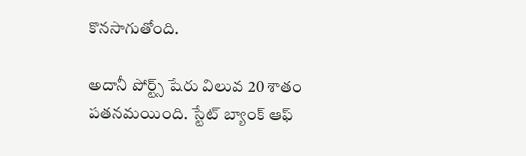కొనసాగుతోంది.

అదానీ పోర్ట్స్ షేరు విలువ 20 శాతం పతనమయింది. స్టేట్ బ్యాంక్ ఆఫ్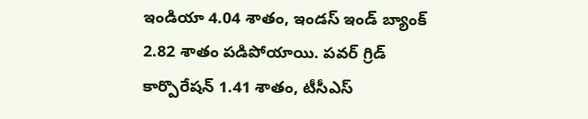ఇండియా 4.04 శాతం, ఇండస్ ఇండ్ బ్యాంక్ 2.82 శాతం పడిపోయాయి. పవర్ గ్రిడ్ కార్పొరేషన్ 1.41 శాతం, టీసీఎస్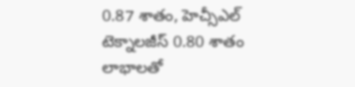0.87 శాతం, హెచ్సీఎల్ టెక్నాలజీస్ 0.80 శాతం లాభాలతో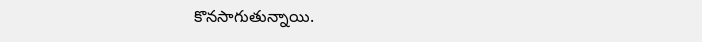కొనసాగుతున్నాయి.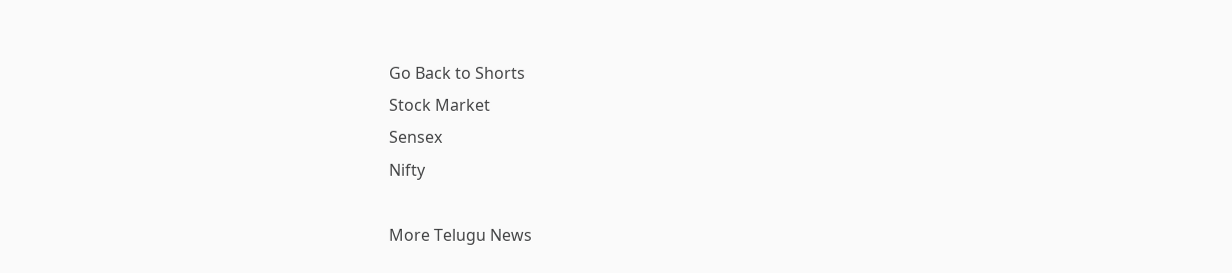Go Back to Shorts
Stock Market
Sensex
Nifty

More Telugu News